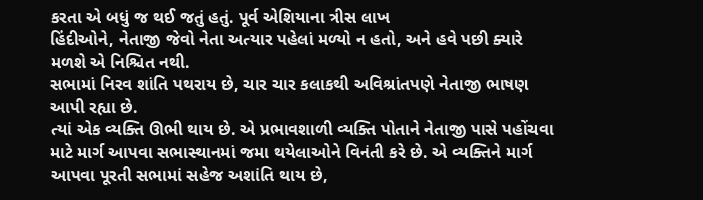કરતા એ બધું જ થઈ જતું હતું. પૂર્વ એશિયાના ત્રીસ લાખ
હિંદીઓને, નેતાજી જેવો નેતા અત્યાર પહેલાં મળ્યો ન હતો, અને હવે પછી ક્યારે મળશે એ નિશ્ચિત નથી.
સભામાં નિરવ શાંતિ પથરાય છે, ચાર ચાર કલાકથી અવિશ્રાંતપણે નેતાજી ભાષણ આપી રહ્યા છે.
ત્યાં એક વ્યક્તિ ઊભી થાય છે. એ પ્રભાવશાળી વ્યક્તિ પોતાને નેતાજી પાસે પહોંચવા માટે માર્ગ આપવા સભાસ્થાનમાં જમા થયેલાઓને વિનંતી કરે છે. એ વ્યક્તિને માર્ગ આપવા પૂરતી સભામાં સહેજ અશાંતિ થાય છે,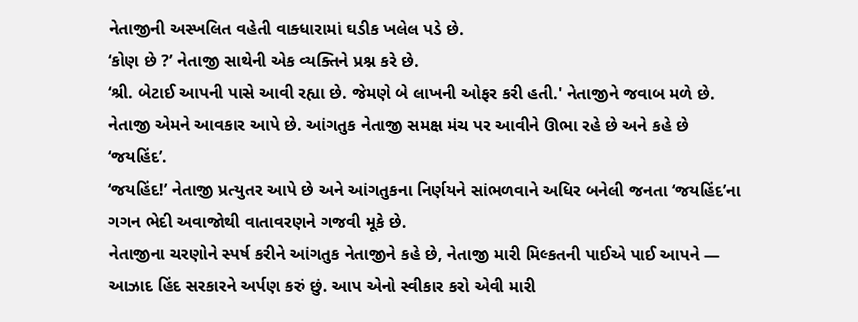નેતાજીની અસ્ખલિત વહેતી વાક્ધારામાં ઘડીક ખલેલ પડે છે.
‘કોણ છે ?’ નેતાજી સાથેની એક વ્યક્તિને પ્રશ્ન કરે છે.
‘શ્રી. બેટાઈ આપની પાસે આવી રહ્યા છે. જેમણે બે લાખની ઓફર કરી હતી.' નેતાજીને જવાબ મળે છે.
નેતાજી એમને આવકાર આપે છે. આંગતુક નેતાજી સમક્ષ મંચ પર આવીને ઊભા રહે છે અને કહે છે ‘જયહિંદ’.
‘જયહિંદ!’ નેતાજી પ્રત્યુતર આપે છે અને આંગતુકના નિર્ણયને સાંભળવાને અધિર બનેલી જનતા ‘જયહિંદ’ના ગગન ભેદી અવાજોથી વાતાવરણને ગજવી મૂકે છે.
નેતાજીના ચરણોને સ્પર્ષ કરીને આંગતુક નેતાજીને કહે છે, નેતાજી મારી મિલ્કતની પાઈએ પાઈ આપને — આઝાદ હિંદ સરકારને અર્પણ કરું છું. આપ એનો સ્વીકાર કરો એવી મારી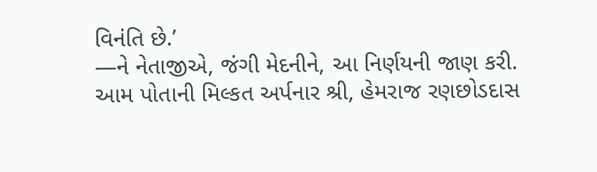વિનંતિ છે.’
—ને નેતાજીએ, જંગી મેદનીને, આ નિર્ણયની જાણ કરી.
આમ પોતાની મિલ્કત અર્પનાર શ્રી, હેમરાજ રણછોડદાસ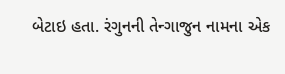બેટાઇ હતા. રંગુનની તેન્ગાજુન નામના એક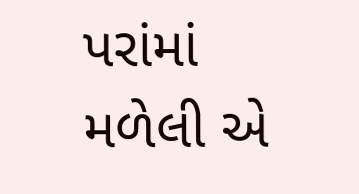પરાંમાં મળેલી એ